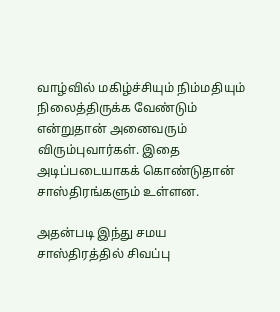வாழ்வில் மகிழ்ச்சியும் நிம்மதியும் நிலைத்திருக்க வேண்டும் என்றுதான் அனைவரும் விரும்புவார்கள். இதை அடிப்படையாகக் கொண்டுதான் சாஸ்திரங்களும் உள்ளன.

அதன்படி இந்து சமய சாஸ்திரத்தில் சிவப்பு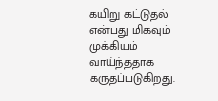கயிறு கட்டுதல் என்பது மிகவும் முக்கியம் வாய்ந்ததாக கருதப்படுகிறது.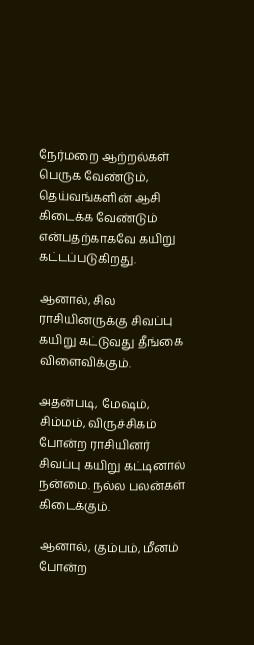நேர்மறை ஆற்றல்கள் பெருக வேண்டும், தெய்வங்களின் ஆசி கிடைக்க வேண்டும் என்பதற்காகவே கயிறு கட்டப்படுகிறது.

ஆனால், சில ராசியினருக்கு சிவப்பு கயிறு கட்டுவது தீங்கை விளைவிக்கும்.

அதன்படி, மேஷம், சிம்மம், விருச்சிகம் போன்ற ராசியினர் சிவப்பு கயிறு கட்டினால் நன்மை. நல்ல பலன்கள் கிடைக்கும்.

ஆனால், கும்பம், மீனம் போன்ற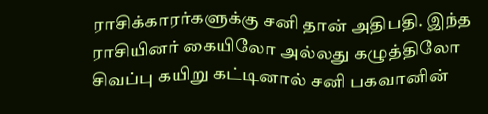ராசிக்காரர்களுக்கு சனி தான் அதிபதி. இந்த ராசியினர் கையிலோ அல்லது கழுத்திலோ சிவப்பு கயிறு கட்டினால் சனி பகவானின்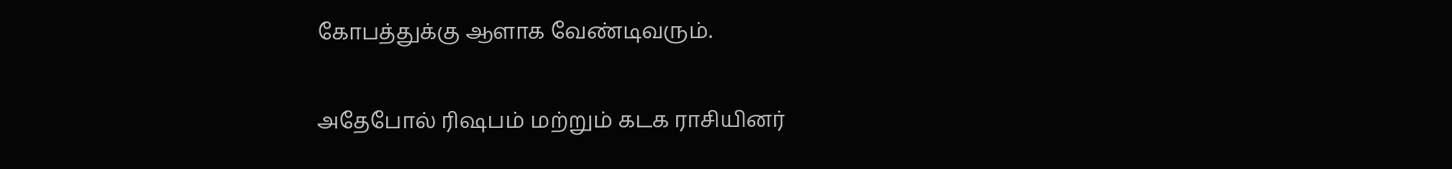கோபத்துக்கு ஆளாக வேண்டிவரும்.

அதேபோல் ரிஷபம் மற்றும் கடக ராசியினர்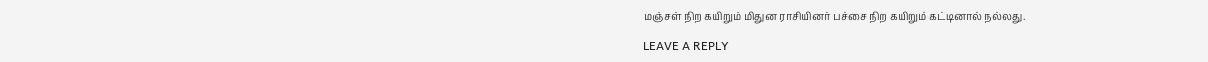மஞ்சள் நிற கயிறும் மிதுன ராசியினர் பச்சை நிற கயிறும் கட்டினால் நல்லது.

LEAVE A REPLY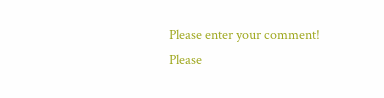Please enter your comment!
Please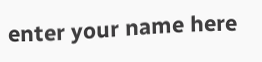enter your name here